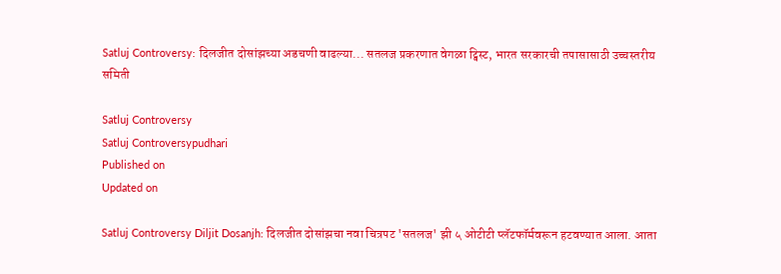Satluj Controversy: दिलजीत दोसांझच्या अडचणी वाढल्या... सतलज प्रकरणात वेगळा ट्विस्ट, भारत सरकारची तपासासाठी उच्चस्तरीय समिती

Satluj Controversy
Satluj Controversypudhari
Published on
Updated on

Satluj Controversy Diljit Dosanjh: दिलजीत दोसांझचा नवा चित्रपट 'सतलज' झी ५ ओटीटी प्लॅटफॉर्मवरून हटवण्यात आला. आता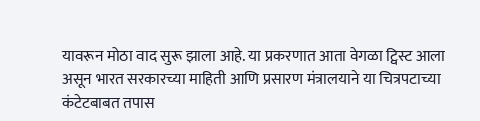यावरून मोठा वाद सुरू झाला आहे. या प्रकरणात आता वेगळा ट्विस्ट आला असून भारत सरकारच्या माहिती आणि प्रसारण मंत्रालयाने या चित्रपटाच्या कंटेटबाबत तपास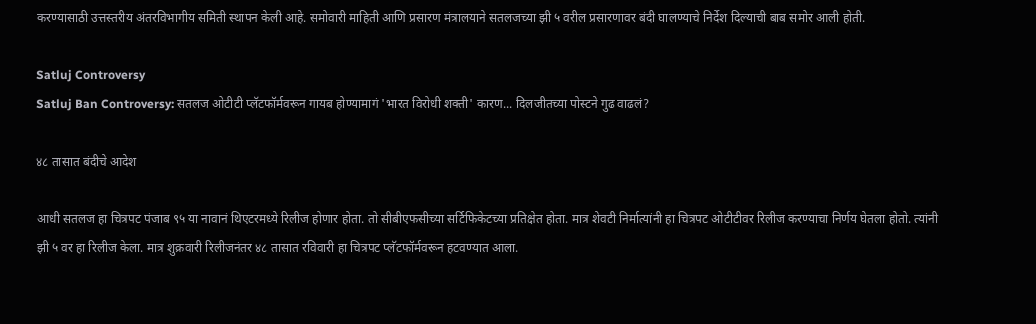करण्यासाठी उत्तस्तरीय अंतरविभागीय समिती स्थापन केली आहे. समोवारी माहिती आणि प्रसारण मंत्रालयाने सतलजच्या झी ५ वरील प्रसारणावर बंदी घालण्याचे निर्देश दिल्याची बाब समोर आली होती.

Satluj Controversy
Satluj Ban Controversy: सतलज ओटीटी प्लॅटफॉर्मवरून गायब होण्यामागं 'भारत विरोधी शक्ती' कारण... दिलजीतच्या पोस्टने गुढ वाढलं?

४८ तासात बंदीचे आदेश

आधी सतलज हा चित्रपट पंजाब ९५ या नावानं थिएटरमध्ये रिलीज होणार होता. तो सीबीएफसीच्या सर्टिफिकेटच्या प्रतिक्षेत होता. मात्र शेवटी निर्मात्यांनी हा चित्रपट ओटीटीवर रिलीज करण्याचा निर्णय घेतला होतो. त्यांनी झी ५ वर हा रिलीज केला. मात्र शुक्रवारी रिलीजनंतर ४८ तासात रविवारी हा चित्रपट प्लॅटफॉर्मवरून हटवण्यात आला.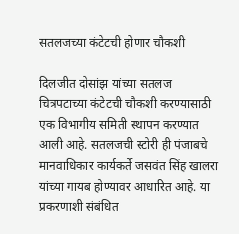सतलजच्या कंटेटची होणार चौकशी

दिलजीत दोसांझ यांच्या सतलज चित्रपटाच्या कंटेटची चौकशी करण्यासाठी एक विभागीय समिती स्थापन करण्यात आली आहे. सतलजची स्टोरी ही पंजाबचे मानवाधिकार कार्यकर्ते जसवंत सिंह खालरा यांच्या गायब होण्यावर आधारित आहे. या प्रकरणाशी संबंधित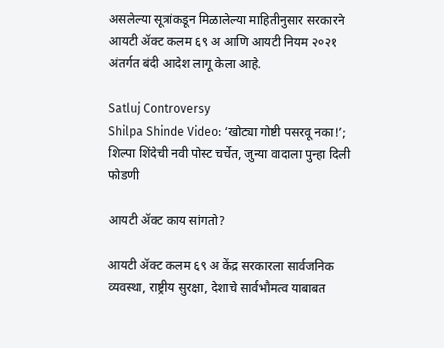असलेल्या सूत्रांकडून मिळालेल्या माहितीनुसार सरकारने आयटी ॲक्ट कलम ६९ अ आणि आयटी नियम २०२१ अंतर्गत बंदी आदेश लागू केला आहे.

Satluj Controversy
Shilpa Shinde Video: ‘खोट्या गोष्टी पसरवू नका!’; शिल्पा शिंदेची नवी पोस्ट चर्चेत, जुन्या वादाला पुन्हा दिली फोडणी

आयटी ॲक्ट काय सांगतो?

आयटी ॲक्ट कलम ६९ अ केंद्र सरकारला सार्वजनिक व्यवस्था, राष्ट्रीय सुरक्षा, देशाचे सार्वभौमत्व याबाबत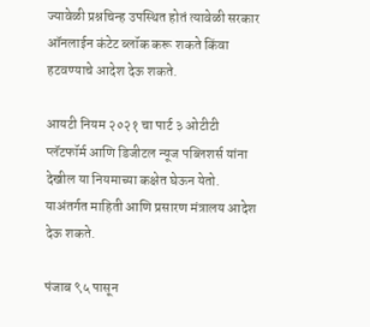ज्यावेळी प्रश्नचिन्ह उपस्थित होतं त्यावेळी सरकार ऑनलाईन कंटेट ब्लॉक करू शकते किंवा हटवण्याचे आदेश देऊ शकते.

आयटी नियम २०२१ चा पार्ट ३ ओटीटी प्लॅटफॉर्म आणि डिजीटल न्यूज पब्लिशर्स यांना देखील या नियमाच्या कक्षेत घेऊन येतो. याअंतर्गत माहिती आणि प्रसारण मंत्रालय आदेश देऊ शकते.

पंजाब ९५ पासून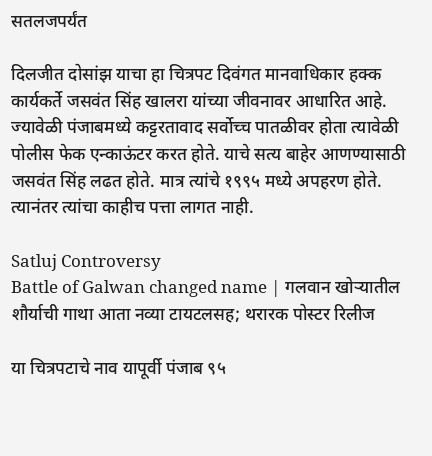सतलजपर्यंत

दिलजीत दोसांझ याचा हा चित्रपट दिवंगत मानवाधिकार हक्क कार्यकर्ते जसवंत सिंह खालरा यांच्या जीवनावर आधारित आहे. ज्यावेळी पंजाबमध्ये कट्टरतावाद सर्वोच्च पातळीवर होता त्यावेळी पोलीस फेक एन्काऊंटर करत होते. याचे सत्य बाहेर आणण्यासाठी जसवंत सिंह लढत होते. मात्र त्यांचे १९९५ मध्ये अपहरण होते. त्यानंतर त्यांचा काहीच पत्ता लागत नाही.

Satluj Controversy
Battle of Galwan changed name | गलवान खोऱ्यातील शौर्याची गाथा आता नव्या टायटलसह; थरारक पोस्टर रिलीज

या चित्रपटाचे नाव यापूर्वी पंजाब ९५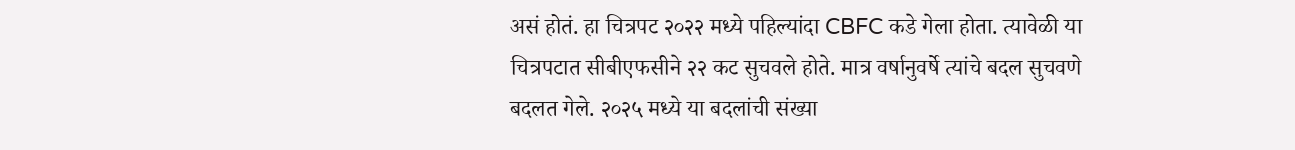असं होतं. हा चित्रपट २०२२ मध्ये पहिल्यांदा CBFC कडे गेला होता. त्यावेळी या चित्रपटात सीबीएफसीने २२ कट सुचवले होते. मात्र वर्षानुवर्षे त्यांचे बदल सुचवणे बदलत गेले. २०२५ मध्ये या बदलांची संख्या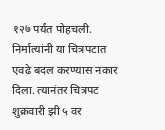१२७ पर्यंत पोहचली. निर्मात्यांनी या चित्रपटात एवढे बदल करण्यास नकार दिला. त्यानंतर चित्रपट शुक्रवारी झी ५ वर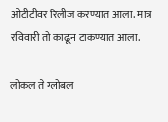ओटीटीवर रिलीज करण्यात आला. मात्र रविवारी तो काढून टाकण्यात आला.

लोकल ते ग्लोबल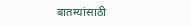बातम्यांसाठी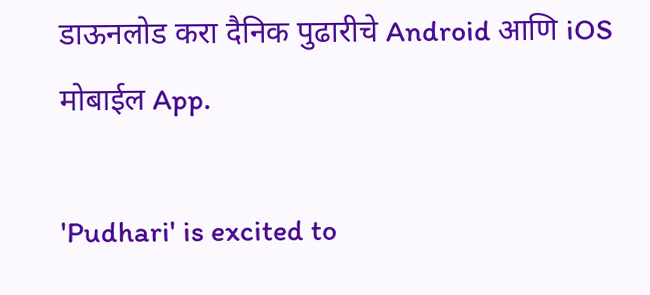डाऊनलोड करा दैनिक पुढारीचे Android आणि iOS मोबाईल App.

'Pudhari' is excited to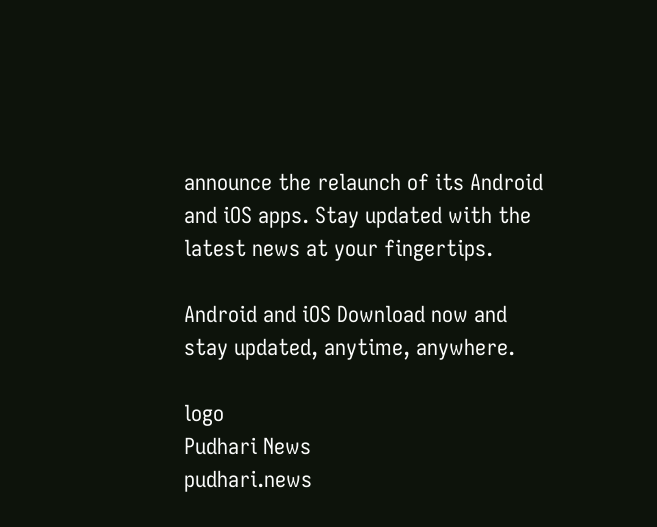announce the relaunch of its Android and iOS apps. Stay updated with the latest news at your fingertips.

Android and iOS Download now and stay updated, anytime, anywhere.

logo
Pudhari News
pudhari.news